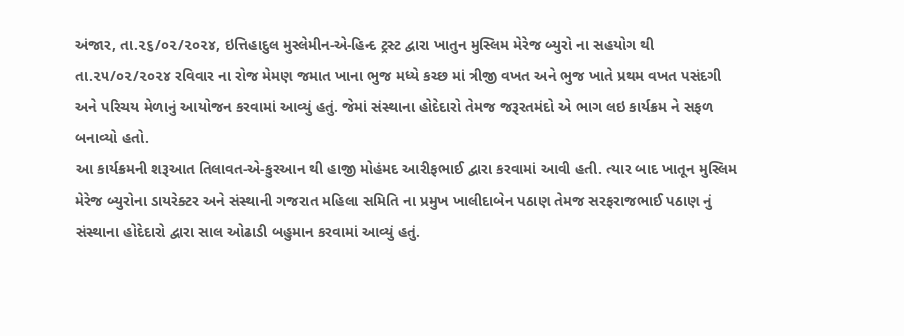અંજાર, તા.૨૬/૦૨/૨૦૨૪, ઇત્તિહાદુલ મુસ્લેમીન-એ-હિન્દ ટ્રસ્ટ દ્વારા ખાતુન મુસ્લિમ મેરેજ બ્યુરો ના સહયોગ થી તા.૨૫/૦૨/૨૦૨૪ રવિવાર ના રોજ મેમણ જમાત ખાના ભુજ મધ્યે કચ્છ માં ત્રીજી વખત અને ભુજ ખાતે પ્રથમ વખત પસંદગી અને પરિચય મેળાનું આયોજન કરવામાં આવ્યું હતું. જેમાં સંસ્થાના હોદેદારો તેમજ જરૂરતમંદો એ ભાગ લઇ કાર્યક્રમ ને સફળ બનાવ્યો હતો.
આ કાર્યક્રમની શરૂઆત તિલાવત-એ-કુરઆન થી હાજી મોહંમદ આરીફભાઈ દ્વારા કરવામાં આવી હતી. ત્યાર બાદ ખાતૂન મુસ્લિમ મેરેજ બ્યુરોના ડાયરેક્ટર અને સંસ્થાની ગજરાત મહિલા સમિતિ ના પ્રમુખ ખાલીદાબેન પઠાણ તેમજ સરફરાજભાઈ પઠાણ નું સંસ્થાના હોદેદારો દ્વારા સાલ ઓઢાડી બહુમાન કરવામાં આવ્યું હતું.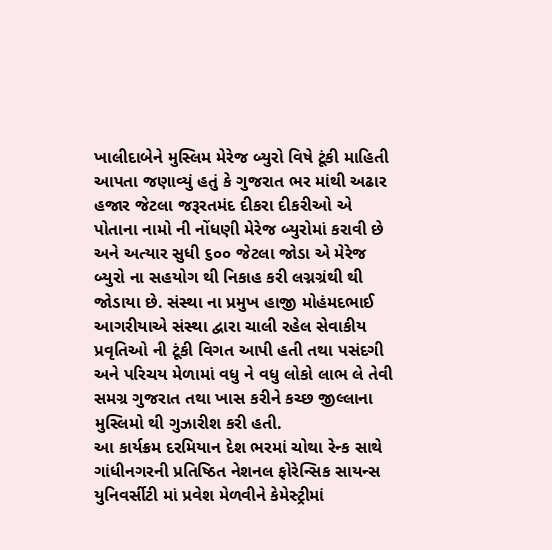ખાલીદાબેને મુસ્લિમ મેરેજ બ્યુરો વિષે ટૂંકી માહિતી આપતા જણાવ્યું હતું કે ગુજરાત ભર માંથી અઢાર હજાર જેટલા જરૂરતમંદ દીકરા દીકરીઓ એ પોતાના નામો ની નોંધણી મેરેજ બ્યુરોમાં કરાવી છે અને અત્યાર સુધી ૬૦૦ જેટલા જોડા એ મેરેજ બ્યુરો ના સહયોગ થી નિકાહ કરી લગ્નગ્રંથી થી જોડાયા છે. સંસ્થા ના પ્રમુખ હાજી મોહંમદભાઈ આગરીયાએ સંસ્થા દ્વારા ચાલી રહેલ સેવાકીય પ્રવૃતિઓ ની ટૂંકી વિગત આપી હતી તથા પસંદગી અને પરિચય મેળામાં વધુ ને વધુ લોકો લાભ લે તેવી સમગ્ર ગુજરાત તથા ખાસ કરીને કચ્છ જીલ્લાના મુસ્લિમો થી ગુઝારીશ કરી હતી.
આ કાર્યક્રમ દરમિયાન દેશ ભરમાં ચોથા રેન્ક સાથે ગાંધીનગરની પ્રતિષ્ઠિત નેશનલ ફોરેન્સિક સાયન્સ યુનિવર્સીટી માં પ્રવેશ મેળવીને કેમેસ્ટ્રીમાં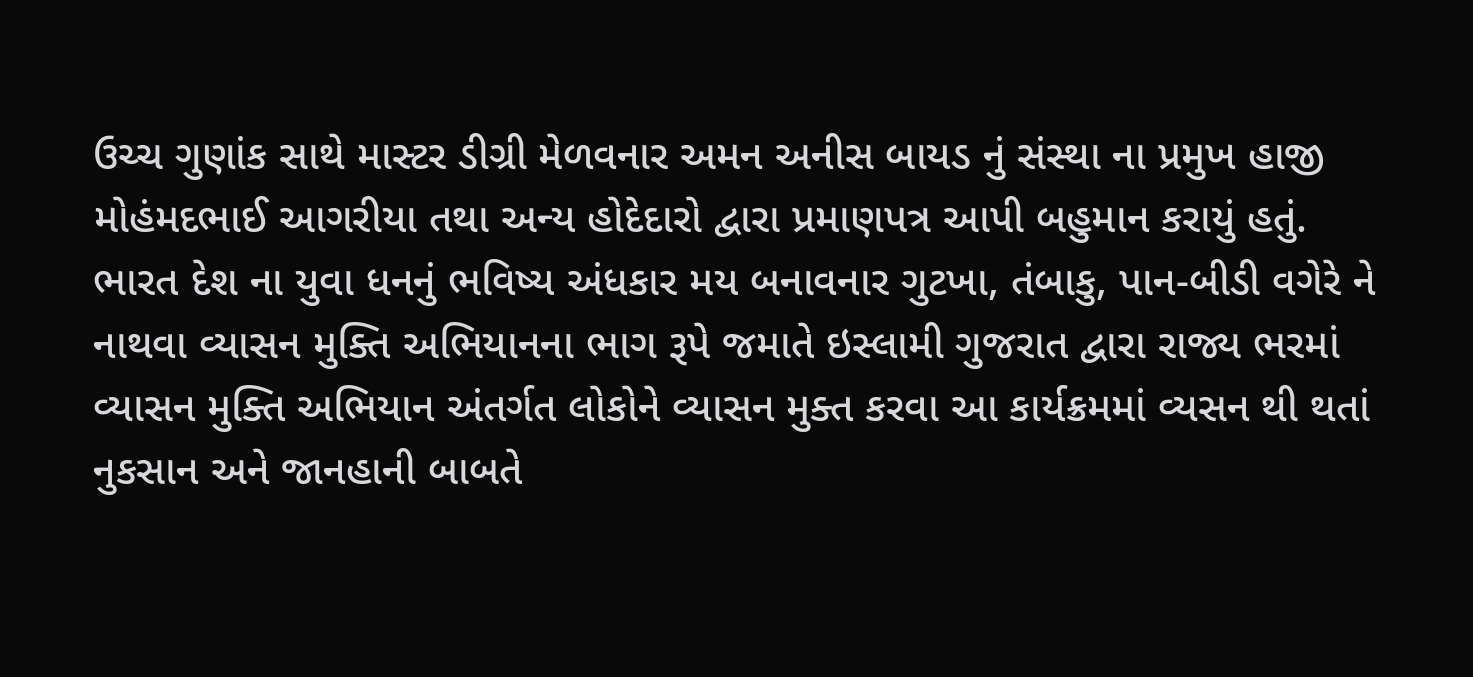ઉચ્ચ ગુણાંક સાથે માસ્ટર ડીગ્રી મેળવનાર અમન અનીસ બાયડ નું સંસ્થા ના પ્રમુખ હાજી મોહંમદભાઈ આગરીયા તથા અન્ય હોદેદારો દ્વારા પ્રમાણપત્ર આપી બહુમાન કરાયું હતું. ભારત દેશ ના યુવા ધનનું ભવિષ્ય અંધકાર મય બનાવનાર ગુટખા, તંબાકુ, પાન-બીડી વગેરે ને નાથવા વ્યાસન મુક્તિ અભિયાનના ભાગ રૂપે જમાતે ઇસ્લામી ગુજરાત દ્વારા રાજ્ય ભરમાં વ્યાસન મુક્તિ અભિયાન અંતર્ગત લોકોને વ્યાસન મુક્ત કરવા આ કાર્યક્રમમાં વ્યસન થી થતાં નુકસાન અને જાનહાની બાબતે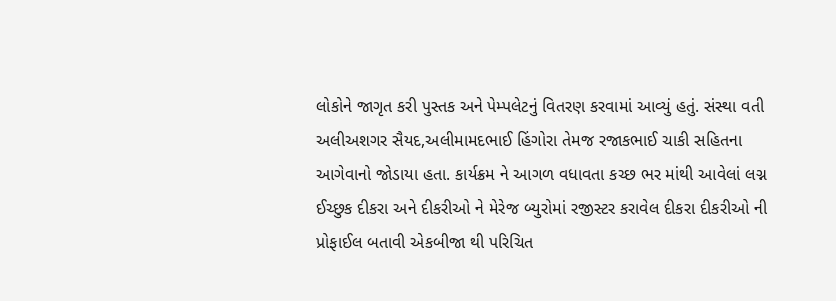લોકોને જાગૃત કરી પુસ્તક અને પેમ્પલેટનું વિતરણ કરવામાં આવ્યું હતું. સંસ્થા વતી અલીઅશગર સૈયદ,અલીમામદભાઈ હિંગોરા તેમજ રજાકભાઈ ચાકી સહિતના આગેવાનો જોડાયા હતા. કાર્યક્રમ ને આગળ વધાવતા કચ્છ ભર માંથી આવેલાં લગ્ન ઈચ્છુક દીકરા અને દીકરીઓ ને મેરેજ બ્યુરોમાં રજીસ્ટર કરાવેલ દીકરા દીકરીઓ ની પ્રોફાઈલ બતાવી એકબીજા થી પરિચિત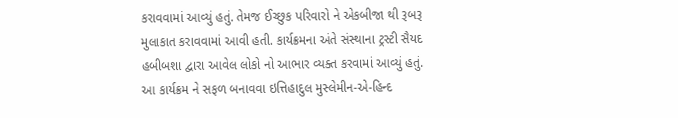કરાવવામાં આવ્યું હતું. તેમજ ઈચ્છુક પરિવારો ને એકબીજા થી રૂબરૂ મુલાકાત કરાવવામાં આવી હતી. કાર્યક્રમના અંતે સંસ્થાના ટ્રસ્ટી સૈયદ હબીબશા દ્વારા આવેલ લોકો નો આભાર વ્યક્ત કરવામાં આવ્યું હતું.
આ કાર્યક્રમ ને સફળ બનાવવા ઇત્તિહાદુલ મુસ્લેમીન-એ-હિન્દ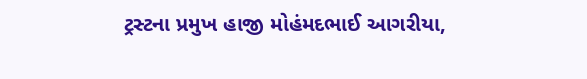ટ્રસ્ટના પ્રમુખ હાજી મોહંમદભાઈ આગરીયા,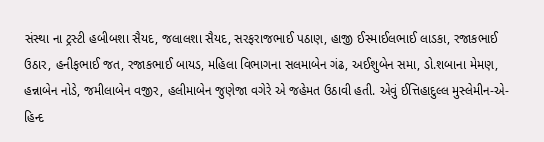સંસ્થા ના ટ્રસ્ટી હબીબશા સૈયદ, જલાલશા સૈયદ, સરફરાજભાઈ પઠાણ, હાજી ઈસ્માઈલભાઈ લાડકા, રજાકભાઈ ઉઠાર, હનીફભાઈ જત, રજાકભાઈ બાયડ, મહિલા વિભાગના સલમાબેન ગંઢ, અઈશુબેન સમા, ડો.શબાના મેમણ, હન્નાબેન નોડે, જમીલાબેન વજીર, હલીમાબેન જુણેજા વગેરે એ જહેમત ઉઠાવી હતી. એવું ઈત્તિહાદુલ્લ મુસ્લેમીન-એ-હિન્દ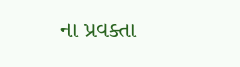ના પ્રવક્તા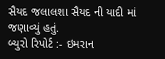સૈયદ જલાલશા સૈયદ ની યાદી માં જણાવ્યું હતું.
બ્યુરો રિપોર્ટ :- ઇમરાન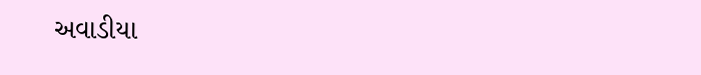અવાડીયા